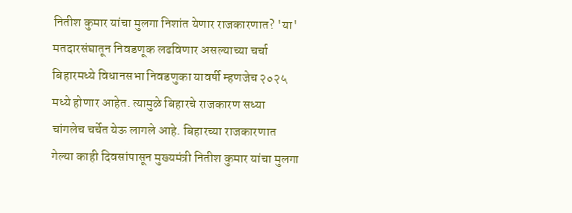नितीश कुमार यांचा मुलगा निशांत येणार राजकारणात? 'या' मतदारसंघातून निवडणूक लढविणार असल्याच्या चर्चा
बिहारमध्ये विधानसभा निवडणुका यावर्षी म्हणजेच २०२५ मध्ये होणार आहेत. त्यामुळे बिहारचे राजकारण सध्या चांगलेच चर्चेत येऊ लागले आहे. बिहारच्या राजकारणात गेल्या काही दिवसांपासून मुख्यमंत्री नितीश कुमार यांचा मुलगा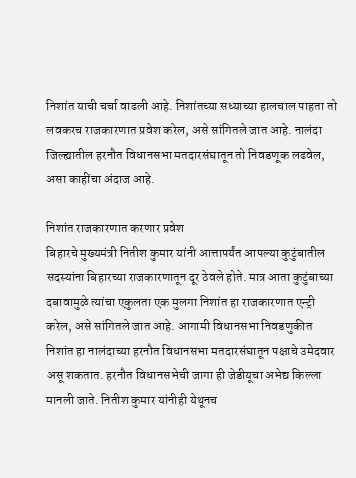निशांत याची चर्चा वाढली आहे. निशांतच्या सध्याच्या हालचाल पाहता तो लवकरच राजकारणात प्रवेश करेल, असे सांगितले जात आहे. नालंदा जिल्ह्यातील हरनौत विधानसभा मतदारसंघातून तो निवडणूक लढवेल, असा काहींचा अंदाज आहे.

निशांत राजकारणात करणार प्रवेश
बिहारचे मुख्यमंत्री नितीश कुमार यांनी आत्तापर्यंत आपल्या कुटुंबातील सदस्यांना बिहारच्या राजकारणातून दूर ठेवले होते. मात्र आता कुटुंबाच्या दबावामुळे त्यांचा एकुलता एक मुलगा निशांत हा राजकारणात एन्ट्री करेल, असे सांगितले जात आहे. आगामी विधानसभा निवडणुकीत निशांत हा नालंदाच्या हरनौत विधानसभा मतदारसंघातून पक्षाचे उमेदवार असू शकतात. हरनौत विधानसभेची जागा ही जेडीयूचा अभेद्य किल्ला मानली जाते. नितीश कुमार यांनीही येथूनच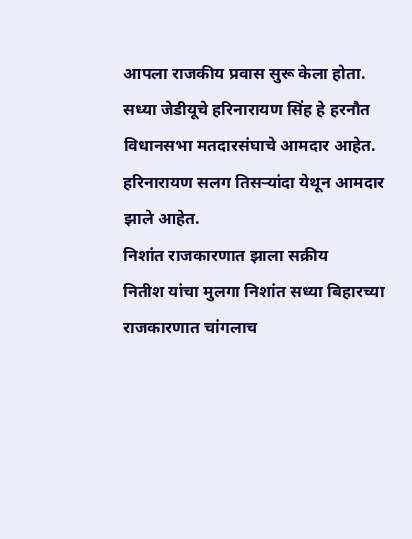आपला राजकीय प्रवास सुरू केला होता. सध्या जेडीयूचे हरिनारायण सिंह हे हरनौत विधानसभा मतदारसंघाचे आमदार आहेत. हरिनारायण सलग तिसऱ्यांदा येथून आमदार झाले आहेत.
निशांत राजकारणात झाला सक्रीय
नितीश यांचा मुलगा निशांत सध्या बिहारच्या राजकारणात चांगलाच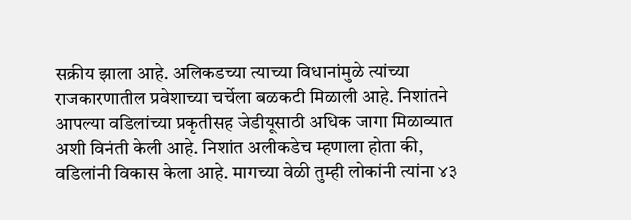सक्रीय झाला आहे. अलिकडच्या त्याच्या विधानांमुळे त्यांच्या राजकारणातील प्रवेशाच्या चर्चेला बळकटी मिळाली आहे. निशांतने आपल्या वडिलांच्या प्रकृतीसह जेडीयूसाठी अधिक जागा मिळाव्यात अशी विनंती केली आहे. निशांत अलीकडेच म्हणाला होता की, वडिलांनी विकास केला आहे. मागच्या वेळी तुम्ही लोकांनी त्यांना ४३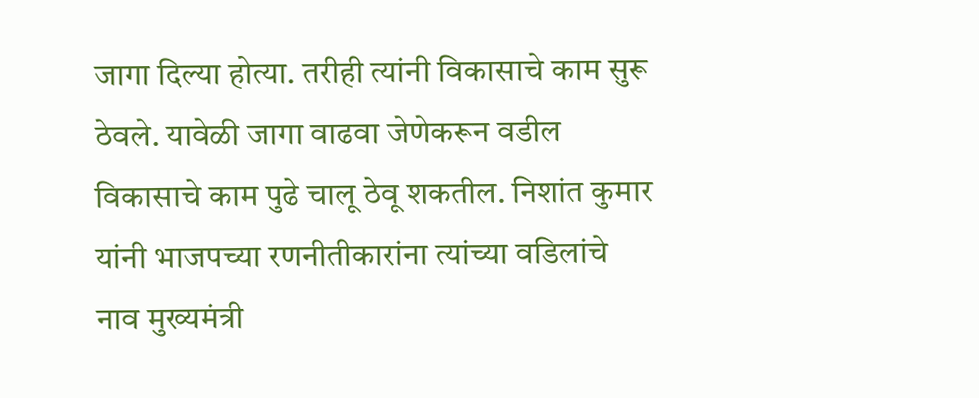जागा दिल्या होत्या. तरीही त्यांनी विकासाचे काम सुरू ठेवले. यावेळी जागा वाढवा जेणेकरून वडील विकासाचे काम पुढे चालू ठेवू शकतील. निशांत कुमार यांनी भाजपच्या रणनीतीकारांना त्यांच्या वडिलांचे नाव मुख्यमंत्री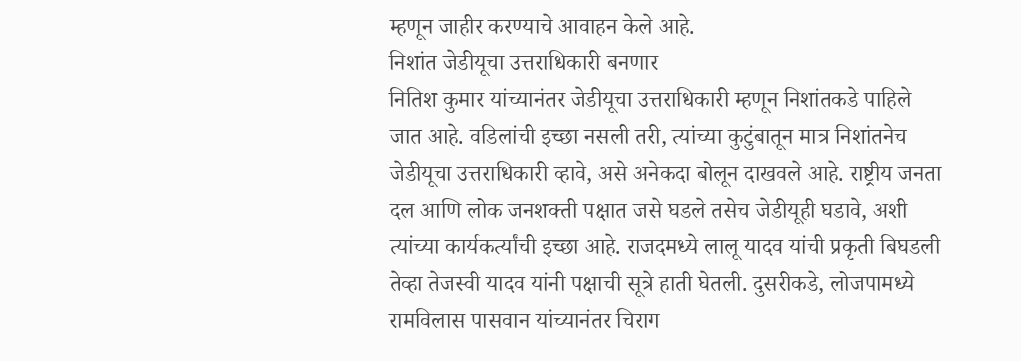म्हणून जाहीर करण्याचे आवाहन केले आहे.
निशांत जेडीयूचा उत्तराधिकारी बनणार
नितिश कुमार यांच्यानंतर जेडीयूचा उत्तराधिकारी म्हणून निशांतकडे पाहिले जात आहे. वडिलांची इच्छा नसली तरी, त्यांच्या कुटुंबातून मात्र निशांतनेच जेडीयूचा उत्तराधिकारी व्हावे, असे अनेकदा बोलून दाखवले आहे. राष्ट्रीय जनता दल आणि लोक जनशक्ती पक्षात जसे घडले तसेच जेडीयूही घडावे, अशी त्यांच्या कार्यकर्त्यांची इच्छा आहे. राजदमध्ये लालू यादव यांची प्रकृती बिघडली तेव्हा तेजस्वी यादव यांनी पक्षाची सूत्रे हाती घेतली. दुसरीकडे, लोजपामध्ये रामविलास पासवान यांच्यानंतर चिराग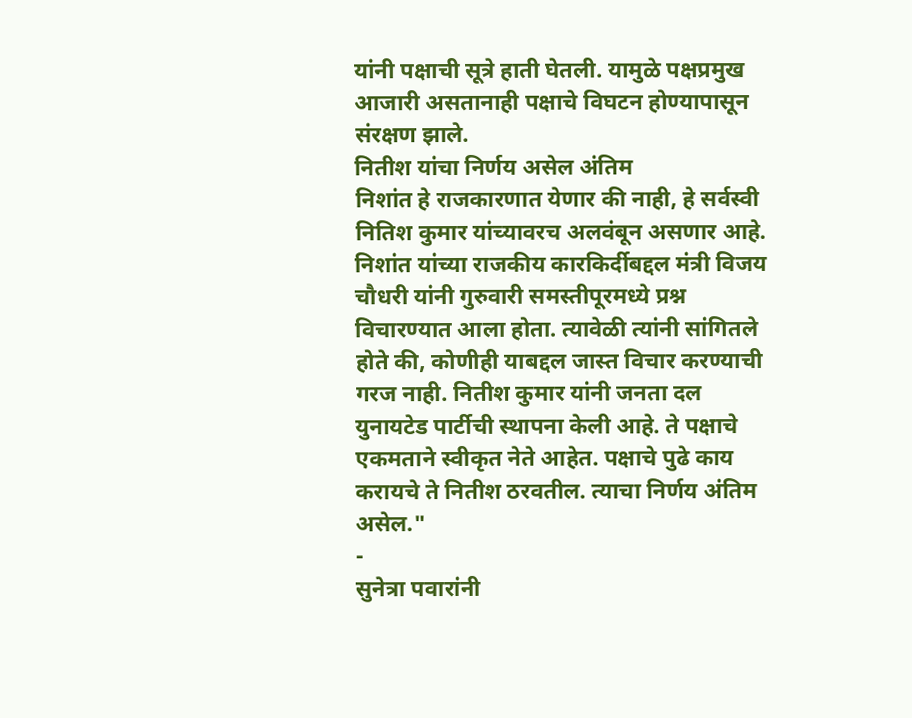यांनी पक्षाची सूत्रे हाती घेतली. यामुळे पक्षप्रमुख आजारी असतानाही पक्षाचे विघटन होण्यापासून संरक्षण झाले.
नितीश यांचा निर्णय असेल अंतिम
निशांत हे राजकारणात येणार की नाही, हे सर्वस्वी नितिश कुमार यांच्यावरच अलवंबून असणार आहे. निशांत यांच्या राजकीय कारकिर्दीबद्दल मंत्री विजय चौधरी यांनी गुरुवारी समस्तीपूरमध्ये प्रश्न विचारण्यात आला होता. त्यावेळी त्यांनी सांगितले होते की, कोणीही याबद्दल जास्त विचार करण्याची गरज नाही. नितीश कुमार यांनी जनता दल युनायटेड पार्टीची स्थापना केली आहे. ते पक्षाचे एकमताने स्वीकृत नेते आहेत. पक्षाचे पुढे काय करायचे ते नितीश ठरवतील. त्याचा निर्णय अंतिम असेल."
-
सुनेत्रा पवारांनी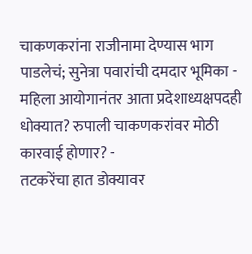चाकणकरांना राजीनामा देण्यास भाग पाडलेचं; सुनेत्रा पवारांची दमदार भूमिका -
महिला आयोगानंतर आता प्रदेशाध्यक्षपदही धोक्यात? रुपाली चाकणकरांवर मोठी कारवाई होणार? -
तटकरेंचा हात डोक्यावर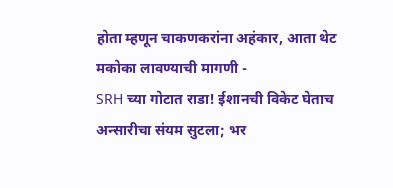होता म्हणून चाकणकरांना अहंकार, आता थेट मकोका लावण्याची मागणी -
SRH च्या गोटात राडा! ईशानची विकेट घेताच अन्सारीचा संयम सुटला; भर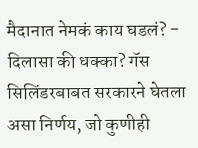मैदानात नेमकं काय घडलं? -
दिलासा की धक्का? गॅस सिलिंडरबाबत सरकारने घेतला असा निर्णय, जो कुणीही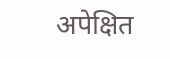अपेक्षित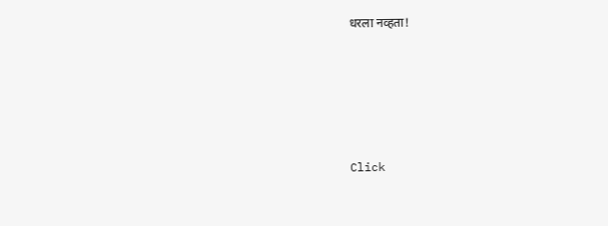धरला नव्हता!







Click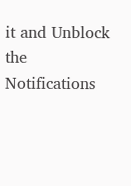it and Unblock the Notifications